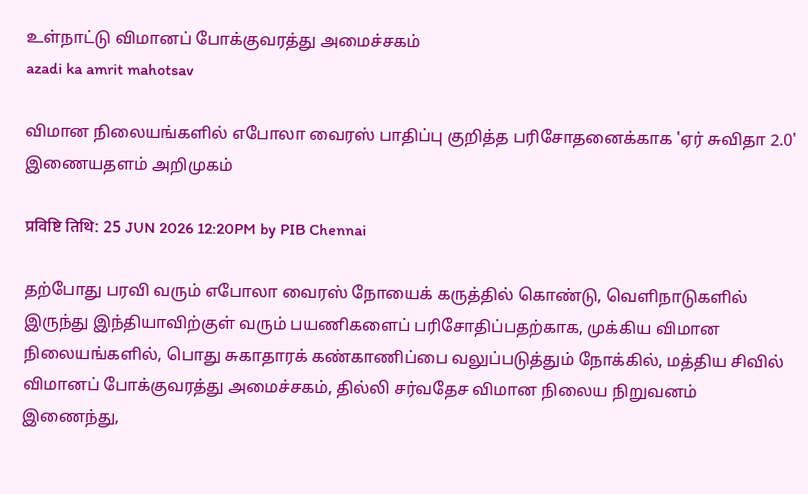உள்நாட்டு விமானப் போக்குவரத்து அமைச்சகம்
azadi ka amrit mahotsav

விமான நிலையங்களில் எபோலா வைரஸ் பாதிப்பு குறித்த பரிசோதனைக்காக 'ஏர் சுவிதா 2.0' இணையதளம் அறிமுகம்

प्रविष्टि तिथि: 25 JUN 2026 12:20PM by PIB Chennai

தற்போது பரவி வரும் எபோலா வைரஸ் நோயைக் கருத்தில் கொண்டு, வெளிநாடுகளில் இருந்து இந்தியாவிற்குள் வரும் பயணிகளைப் பரிசோதிப்பதற்காக, முக்கிய விமான நிலையங்களில், பொது சுகாதாரக் கண்காணிப்பை வலுப்படுத்தும் நோக்கில், மத்திய சிவில் விமானப் போக்குவரத்து அமைச்சகம், தில்லி சர்வதேச விமான நிலைய நிறுவனம் இணைந்து,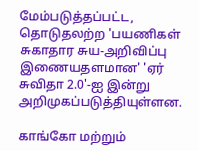மேம்படுத்தப்பட்ட, தொடுதலற்ற 'பயணிகள் சுகாதார சுய-அறிவிப்பு இணையதளமான' 'ஏர் சுவிதா 2.0'-ஐ இன்று அறிமுகப்படுத்தியுள்ளன.

காங்கோ மற்றும்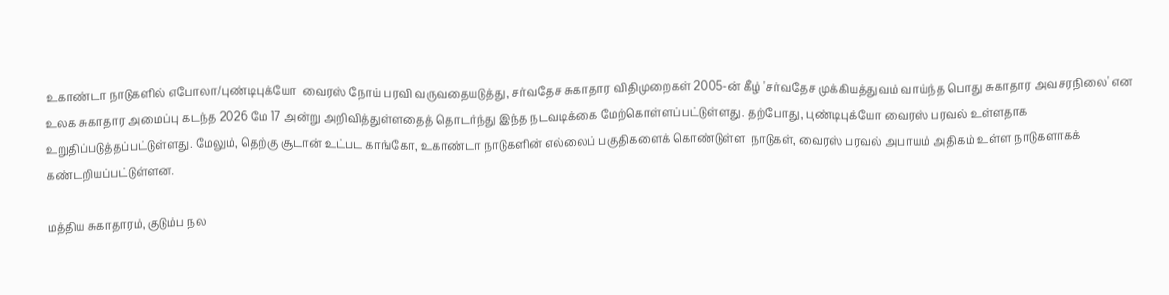உகாண்டா நாடுகளில் எபோலா/புண்டிபுக்யோ  வைரஸ் நோய் பரவி வருவதையடுத்து, சர்வதேச சுகாதார விதிமுறைகள் 2005-ன் கீழ் 'சர்வதேச முக்கியத்துவம் வாய்ந்த பொது சுகாதார அவசரநிலை' என உலக சுகாதார அமைப்பு கடந்த 2026 மே 17 அன்று அறிவித்துள்ளதைத் தொடர்ந்து இந்த நடவடிக்கை மேற்கொள்ளப்பட்டுள்ளது. தற்போது, புண்டிபுக்யோ வைரஸ் பரவல் உள்ளதாக உறுதிப்படுத்தப்பட்டுள்ளது. மேலும், தெற்கு சூடான் உட்பட காங்கோ, உகாண்டா நாடுகளின் எல்லைப் பகுதிகளைக் கொண்டுள்ள  நாடுகள், வைரஸ் பரவல் அபாயம் அதிகம் உள்ள நாடுகளாகக் கண்டறியப்பட்டுள்ளன.

மத்திய சுகாதாரம், குடும்ப நல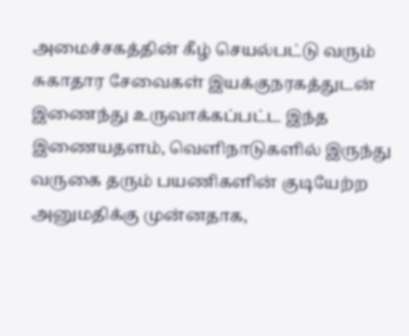அமைச்சகத்தின் கீழ் செயல்பட்டு வரும்  சுகாதார சேவைகள் இயக்குநரகத்துடன் இணைந்து உருவாக்கப்பட்ட இந்த இணையதளம், வெளிநாடுகளில் இருந்து வருகை தரும் பயணிகளின் குடியேற்ற அனுமதிக்கு முன்னதாக,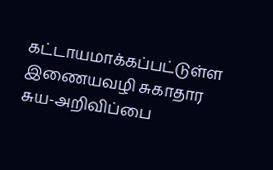கட்டாயமாக்கப்பட்டுள்ள இணையவழி சுகாதார சுய-அறிவிப்பை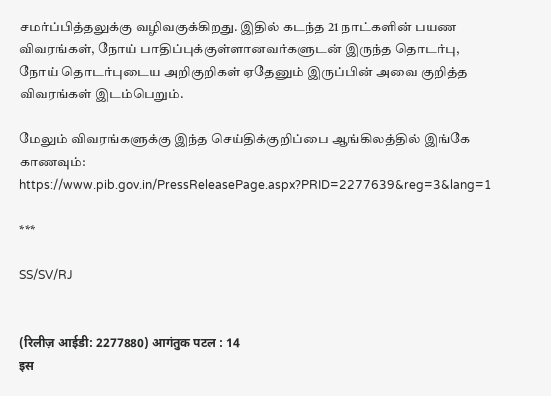சமர்ப்பித்தலுக்கு வழிவகுக்கிறது. இதில் கடந்த 21 நாட்களின் பயண விவரங்கள், நோய் பாதிப்புக்குள்ளானவர்களுடன் இருந்த தொடர்பு, நோய் தொடர்புடைய அறிகுறிகள் ஏதேனும் இருப்பின் அவை குறித்த விவரங்கள் இடம்பெறும்.

மேலும் விவரங்களுக்கு இந்த செய்திக்குறிப்பை ஆங்கிலத்தில் இங்கே காணவும்: https://www.pib.gov.in/PressReleasePage.aspx?PRID=2277639&reg=3&lang=1

***

SS/SV/RJ


(रिलीज़ आईडी: 2277880) आगंतुक पटल : 14
इस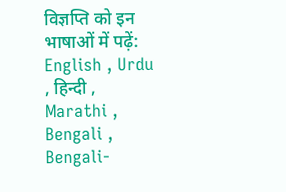विज्ञप्ति को इन भाषाओं में पढ़ें: English , Urdu , हिन्दी , Marathi , Bengali , Bengali-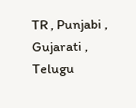TR , Punjabi , Gujarati , Telugu